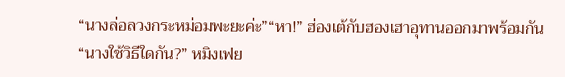“นางล่อลวงกระหม่อมพะยะค่ะ”“หา!” ฮ่องเต้กับฮองเฮาอุทานออกมาพร้อมกัน“นางใช้วิธีใดกัน?” หมิงเฟย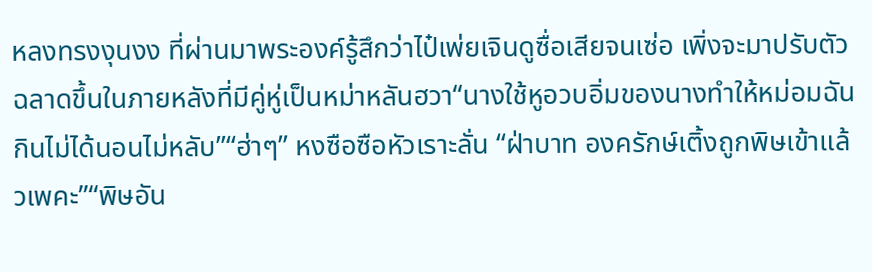หลงทรงงุนงง ที่ผ่านมาพระองค์รู้สึกว่าไป๋เพ่ยเจินดูซื่อเสียจนเซ่อ เพิ่งจะมาปรับตัวฉลาดขึ้นในภายหลังที่มีคู่หู่เป็นหม่าหลันฮวา“นางใช้หูอวบอิ่มของนางทำให้หม่อมฉันกินไม่ได้นอนไม่หลับ”“ฮ่าๆ” หงซือซือหัวเราะลั่น “ฝ่าบาท องครักษ์เติ้งถูกพิษเข้าแล้วเพคะ”“พิษอัน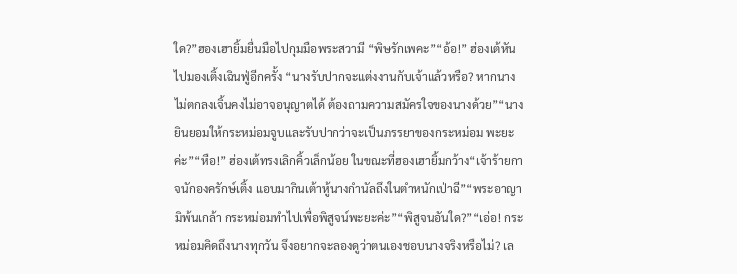ใด?”ฮองเฮายิ้มยื่นมือไปกุมมือพระสวามี “พิษรักเพคะ”“อ้อ!” ฮ่องเต้หันไปมองเติ้งเฉินฟู่อีกครั้ง “นางรับปากจะแต่งงานกับเจ้าแล้วหรือ? หากนางไม่ตกลงเจิ้นคงไม่อาจอนุญาตได้ ต้องถามความสมัครใจของนางด้วย”“นางยินยอมให้กระหม่อมจูบและรับปากว่าจะเป็นภรรยาของกระหม่อม พะยะค่ะ”“หือ!” ฮ่องเต้ทรงเลิกคิ้วเล็กน้อย ในขณะที่ฮองเฮายิ้มกว้าง“เจ้าร้ายกาจนักองครักษ์เติ้ง แอบมากินเต้าหู้นางกำนัลถึงในตำหนักเป่าฉี”“พระอาญามิพ้นเกล้า กระหม่อมทำไปเพื่อพิสูจน์พะยะค่ะ”“พิสูจนอันใด?”“เอ่อ! กระหม่อมคิดถึงนางทุกวัน จึงอยากจะลองดูว่าตนเองชอบนางจริงหรือไม่? เล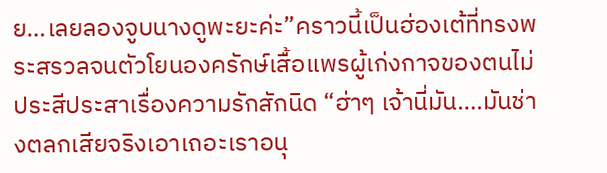ย…เลยลองจูบนางดูพะยะค่ะ”คราวนี้เป็นฮ่องเต้ที่ทรงพระสรวลจนตัวโยนองครักษ์เสื้อแพรผู้เก่งกาจของตนไม่ประสีประสาเรื่องความรักสักนิด “ฮ่าๆ เจ้านี่มัน….มันช่างตลกเสียจริงเอาเถอะเราอนุ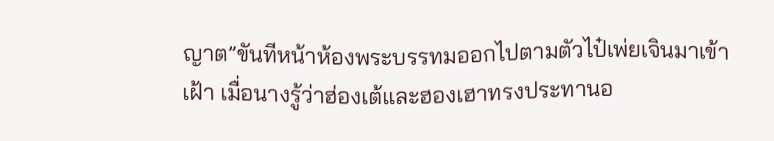ญาต”ขันทีหน้าห้องพระบรรทมออกไปตามตัวไป๋เพ่ยเจินมาเข้าเฝ้า เมื่อนางรู้ว่าฮ่องเต้และฮองเฮาทรงประทานอ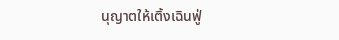นุญาตให้เติ้งเฉินฟู่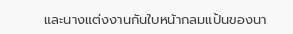และนางแต่งงานกันใบหน้ากลมแป้นของนา